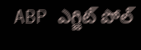ABP ఎగ్జిట్ పోల్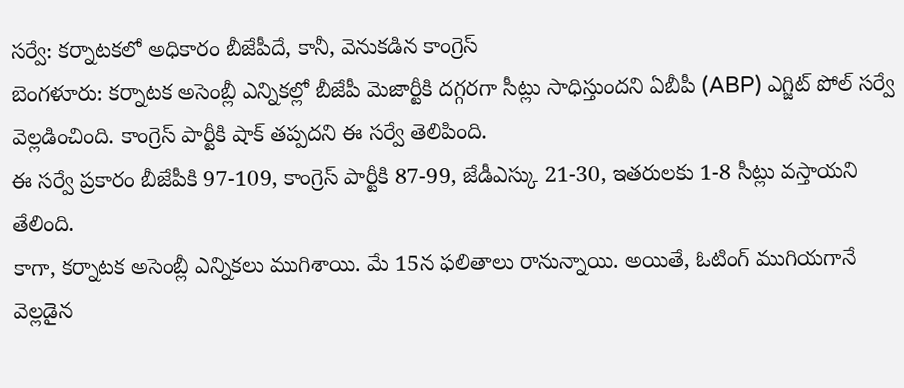సర్వే: కర్నాటకలో అధికారం బీజేపీదే, కానీ, వెనుకడిన కాంగ్రెస్
బెంగళూరు: కర్నాటక అసెంబ్లీ ఎన్నికల్లో బీజేపీ మెజార్టీకి దగ్గరగా సీట్లు సాధిస్తుందని ఏబీపీ (ABP) ఎగ్జిట్ పోల్ సర్వే వెల్లడించింది. కాంగ్రెస్ పార్టీకి షాక్ తప్పదని ఈ సర్వే తెలిపింది.
ఈ సర్వే ప్రకారం బీజేపీకి 97-109, కాంగ్రెస్ పార్టీకి 87-99, జేడీఎస్కు 21-30, ఇతరులకు 1-8 సీట్లు వస్తాయని తేలింది.
కాగా, కర్నాటక అసెంబ్లీ ఎన్నికలు ముగిశాయి. మే 15న ఫలితాలు రానున్నాయి. అయితే, ఓటింగ్ ముగియగానే వెల్లడైన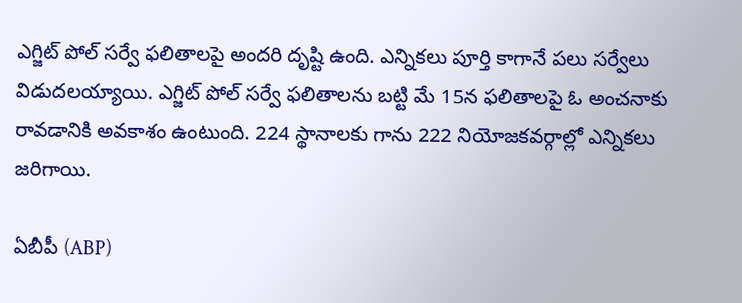ఎగ్జిట్ పోల్ సర్వే ఫలితాలపై అందరి దృష్టి ఉంది. ఎన్నికలు పూర్తి కాగానే పలు సర్వేలు విడుదలయ్యాయి. ఎగ్జిట్ పోల్ సర్వే ఫలితాలను బట్టి మే 15న ఫలితాలపై ఓ అంచనాకు రావడానికి అవకాశం ఉంటుంది. 224 స్థానాలకు గాను 222 నియోజకవర్గాల్లో ఎన్నికలు జరిగాయి.

ఏబీపీ (ABP)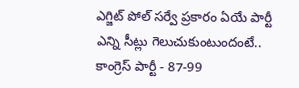ఎగ్జిట్ పోల్ సర్వే ప్రకారం ఏయే పార్టీ ఎన్ని సీట్లు గెలుచుకుంటుందంటే..
కాంగ్రెస్ పార్టీ - 87-99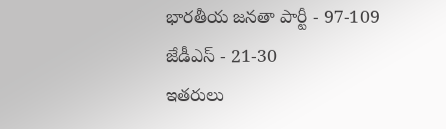భారతీయ జనతా పార్టీ - 97-109
జేడీఎస్ - 21-30
ఇతరులు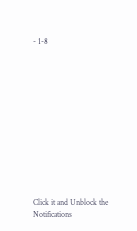- 1-8












Click it and Unblock the Notifications